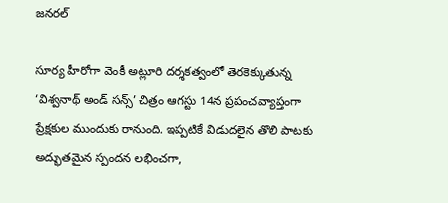జనరల్

సూర్య హీరోగా వెంకీ అట్లూరి దర్శకత్వంలో తెరకెక్కుతున్న ‘విశ్వనాథ్ అండ్ సన్స్’ చిత్రం ఆగస్టు 14న ప్రపంచవ్యాప్తంగా ప్రేక్షకుల ముందుకు రానుంది. ఇప్పటికే విడుదలైన తొలి పాటకు అద్భుతమైన స్పందన లభించగా,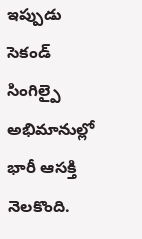ఇప్పుడు సెకండ్ సింగిల్పై అభిమానుల్లో భారీ ఆసక్తి నెలకొంది.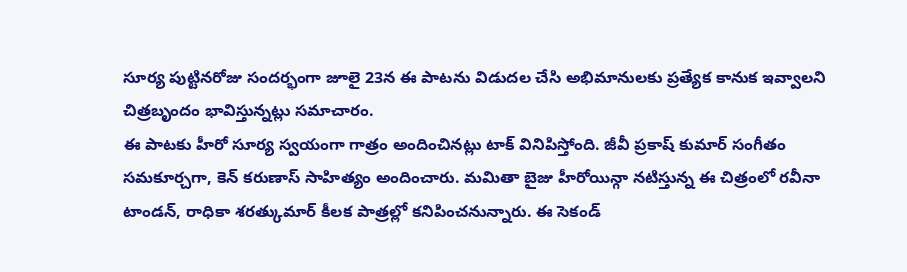సూర్య పుట్టినరోజు సందర్భంగా జూలై 23న ఈ పాటను విడుదల చేసి అభిమానులకు ప్రత్యేక కానుక ఇవ్వాలని చిత్రబృందం భావిస్తున్నట్లు సమాచారం.
ఈ పాటకు హీరో సూర్య స్వయంగా గాత్రం అందించినట్లు టాక్ వినిపిస్తోంది. జీవీ ప్రకాష్ కుమార్ సంగీతం సమకూర్చగా, కెన్ కరుణాస్ సాహిత్యం అందించారు. మమితా బైజు హీరోయిన్గా నటిస్తున్న ఈ చిత్రంలో రవీనా టాండన్, రాధికా శరత్కుమార్ కీలక పాత్రల్లో కనిపించనున్నారు. ఈ సెకండ్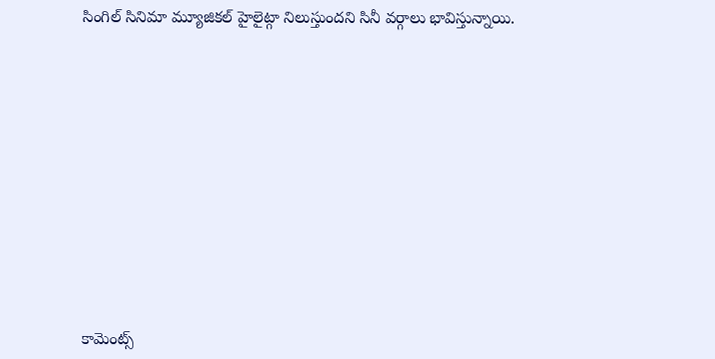సింగిల్ సినిమా మ్యూజికల్ హైలైట్గా నిలుస్తుందని సినీ వర్గాలు భావిస్తున్నాయి.













కామెంట్స్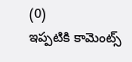(0)
ఇప్పటికి కామెంట్స్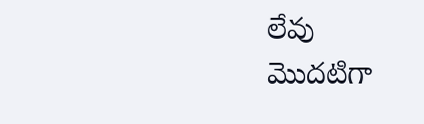లేవు
మొదటిగా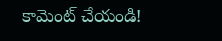కామెంట్ చేయండి!